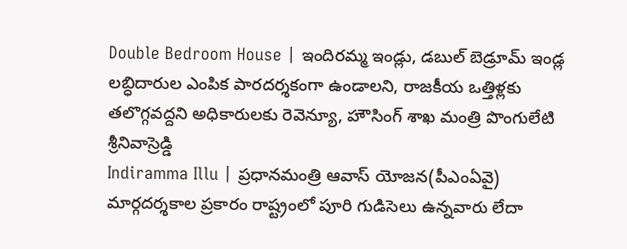Double Bedroom House | ఇందిరమ్మ ఇండ్లు, డబుల్ బెడ్రూమ్ ఇండ్ల లబ్ధిదారుల ఎంపిక పారదర్శకంగా ఉండాలని, రాజకీయ ఒత్తిళ్లకు తలొగ్గవద్దని అధికారులకు రెవెన్యూ, హౌసింగ్ శాఖ మంత్రి పొంగులేటి శ్రీనివాస్రెడ్డి
Indiramma Illu | ప్రధానమంత్రి ఆవాస్ యోజన(పీఎంఏవై) మార్గదర్శకాల ప్రకారం రాష్ట్రంలో పూరి గుడిసెలు ఉన్నవారు లేదా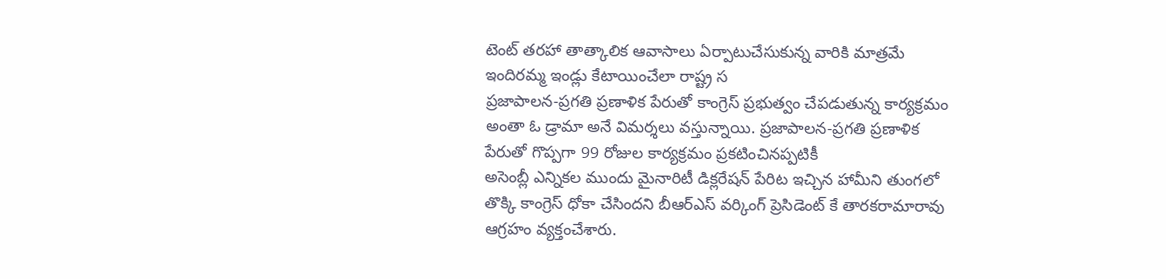టెంట్ తరహా తాత్కాలిక ఆవాసాలు ఏర్పాటుచేసుకున్న వారికి మాత్రమే ఇందిరమ్మ ఇండ్లు కేటాయించేలా రాష్ట్ర స
ప్రజాపాలన-ప్రగతి ప్రణాళిక పేరుతో కాంగ్రెస్ ప్రభుత్వం చేపడుతున్న కార్యక్రమం అంతా ఓ డ్రామా అనే విమర్శలు వస్తున్నాయి. ప్రజాపాలన-ప్రగతి ప్రణాళిక పేరుతో గొప్పగా 99 రోజుల కార్యక్రమం ప్రకటించినప్పటికీ
అసెంబ్లీ ఎన్నికల ముందు మైనారిటీ డిక్లరేషన్ పేరిట ఇచ్చిన హామీని తుంగలో తొక్కి కాంగ్రెస్ ధోకా చేసిందని బీఆర్ఎస్ వర్కింగ్ ప్రెసిడెంట్ కే తారకరామారావు ఆగ్రహం వ్యక్తంచేశారు.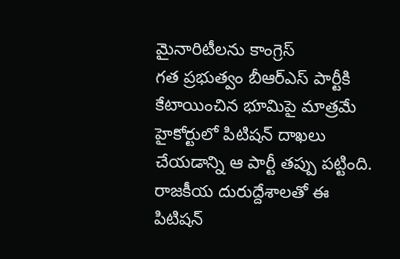మైనారిటీలను కాంగ్రెస్
గత ప్రభుత్వం బీఆర్ఎస్ పార్టీకి కేటాయించిన భూమిపై మాత్రమే హైకోర్టులో పిటిషన్ దాఖలు చేయడాన్ని ఆ పార్టీ తప్పు పట్టింది. రాజకీయ దురుద్దేశాలతో ఈ పిటిషన్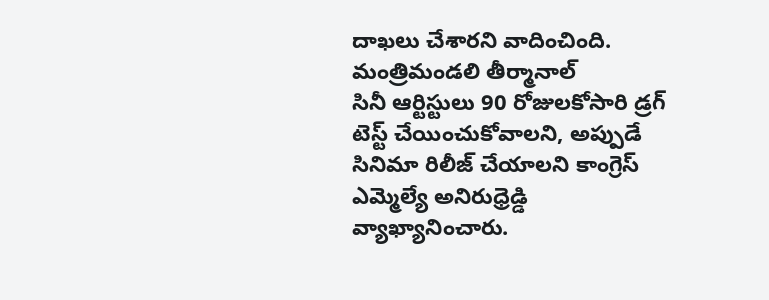దాఖలు చేశారని వాదించింది. మంత్రిమండలి తీర్మానాల్
సినీ ఆర్టిస్టులు 90 రోజులకోసారి డ్రగ్ టెస్ట్ చేయించుకోవాలని, అప్పుడే సినిమా రిలీజ్ చేయాలని కాంగ్రెస్ ఎమ్మెల్యే అనిరుధ్రెడ్డి వ్యాఖ్యానించారు.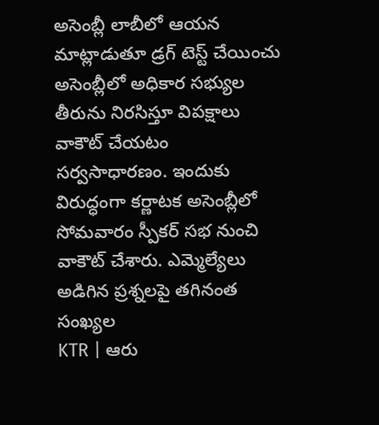అసెంబ్లీ లాబీలో ఆయన మాట్లాడుతూ డ్రగ్ టెస్ట్ చేయించు
అసెంబ్లీలో అధికార సభ్యుల తీరును నిరసిస్తూ విపక్షాలు వాకౌట్ చేయటం సర్వసాధారణం. ఇందుకు విరుద్ధంగా కర్ణాటక అసెంబ్లీలో సోమవారం స్పీకర్ సభ నుంచి వాకౌట్ చేశారు. ఎమ్మెల్యేలు అడిగిన ప్రశ్నలపై తగినంత సంఖ్యల
KTR | ఆరు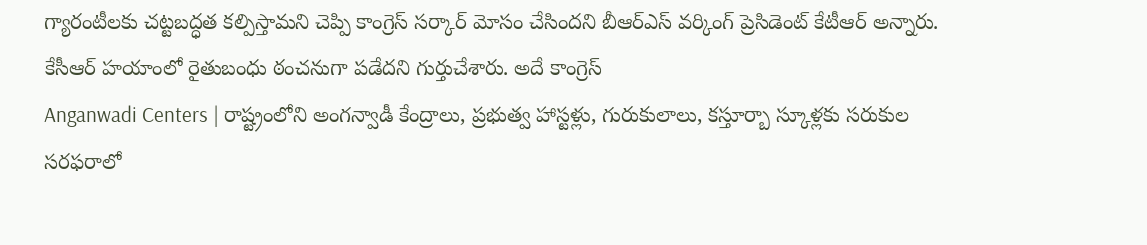గ్యారంటీలకు చట్టబద్ధత కల్పిస్తామని చెప్పి కాంగ్రెస్ సర్కార్ మోసం చేసిందని బీఆర్ఎస్ వర్కింగ్ ప్రెసిడెంట్ కేటీఆర్ అన్నారు. కేసీఆర్ హయాంలో రైతుబంధు ఠంచనుగా పడేదని గుర్తుచేశారు. అదే కాంగ్రెస్
Anganwadi Centers | రాష్ట్రంలోని అంగన్వాడీ కేంద్రాలు, ప్రభుత్వ హాస్టళ్లు, గురుకులాలు, కస్తూర్బా స్కూళ్లకు సరుకుల సరఫరాలో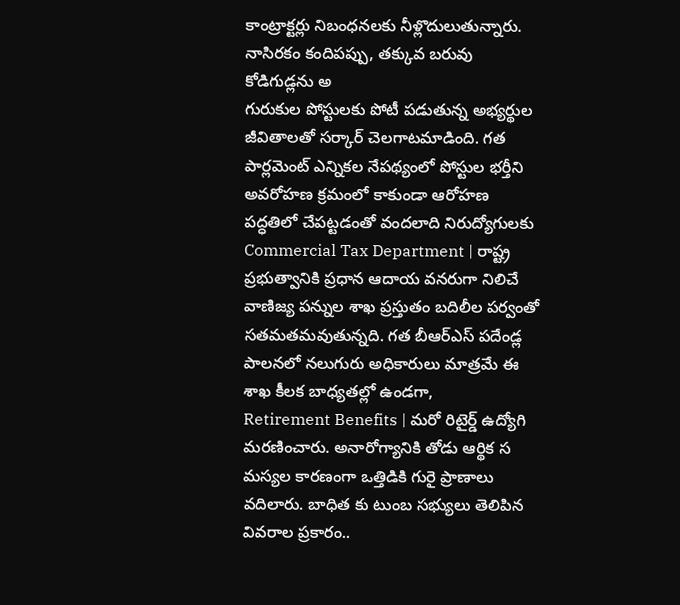కాంట్రాక్టర్లు నిబంధనలకు నీళ్లొదులుతున్నారు. నాసిరకం కందిపప్పు, తక్కువ బరువు కోడిగుడ్లను అ
గురుకుల పోస్టులకు పోటీ పడుతున్న అభ్యర్థుల జీవితాలతో సర్కార్ చెలగాటమాడింది. గత పార్లమెంట్ ఎన్నికల నేపథ్యంలో పోస్టుల భర్తీని అవరోహణ క్రమంలో కాకుండా ఆరోహణ పద్ధతిలో చేపట్టడంతో వందలాది నిరుద్యోగులకు
Commercial Tax Department | రాష్ట్ర ప్రభుత్వానికి ప్రధాన ఆదాయ వనరుగా నిలిచే వాణిజ్య పన్నుల శాఖ ప్రస్తుతం బదిలీల పర్వంతో సతమతమవుతున్నది. గత బీఆర్ఎస్ పదేండ్ల పాలనలో నలుగురు అధికారులు మాత్రమే ఈ శాఖ కీలక బాధ్యతల్లో ఉండగా,
Retirement Benefits | మరో రిటైర్డ్ ఉద్యోగి మరణించారు. అనారోగ్యానికి తోడు ఆర్థిక స మస్యల కారణంగా ఒత్తిడికి గురై ప్రాణాలు వదిలారు. బాధిత కు టుంబ సభ్యులు తెలిపిన వివరాల ప్రకారం..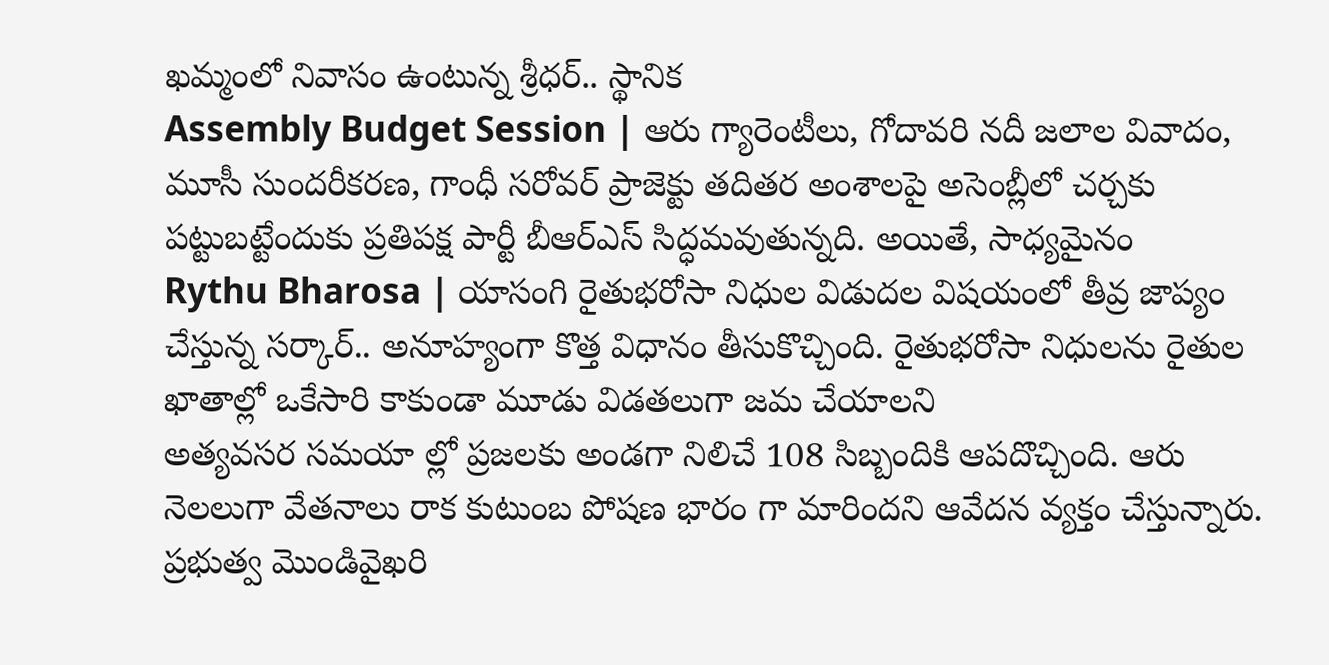ఖమ్మంలో నివాసం ఉంటున్న శ్రీధర్.. స్థానిక
Assembly Budget Session | ఆరు గ్యారెంటీలు, గోదావరి నదీ జలాల వివాదం, మూసీ సుందరీకరణ, గాంధీ సరోవర్ ప్రాజెక్టు తదితర అంశాలపై అసెంబ్లీలో చర్చకు పట్టుబట్టేందుకు ప్రతిపక్ష పార్టీ బీఆర్ఎస్ సిద్ధమవుతున్నది. అయితే, సాధ్యమైనం
Rythu Bharosa | యాసంగి రైతుభరోసా నిధుల విడుదల విషయంలో తీవ్ర జాప్యం చేస్తున్న సర్కార్.. అనూహ్యంగా కొత్త విధానం తీసుకొచ్చింది. రైతుభరోసా నిధులను రైతుల ఖాతాల్లో ఒకేసారి కాకుండా మూడు విడతలుగా జమ చేయాలని
అత్యవసర సమయా ల్లో ప్రజలకు అండగా నిలిచే 108 సిబ్బందికి ఆపదొచ్చింది. ఆరు నెలలుగా వేతనాలు రాక కుటుంబ పోషణ భారం గా మారిందని ఆవేదన వ్యక్తం చేస్తున్నారు. ప్రభుత్వ మొండివైఖరి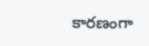కారణంగా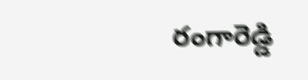రంగారెడ్డి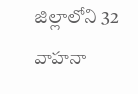జిల్లాలోని 32 వాహనా